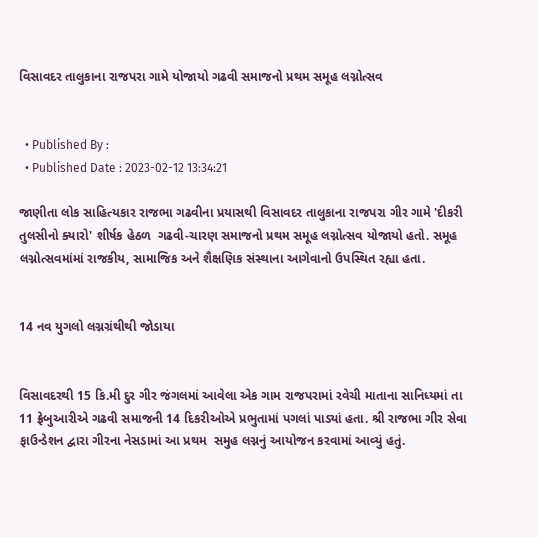વિસાવદર તાલુકાના રાજપરા ગામે યોજાયો ગઢવી સમાજનો પ્રથમ સમૂહ લગ્નોત્સવ


  • Published By :
  • Published Date : 2023-02-12 13:34:21

જાણીતા લોક સાહિત્યકાર રાજભા ગઢવીના પ્રયાસથી વિસાવદર તાલુકાના રાજપરા ગીર ગામે 'દીકરી તુલસીનો ક્યારો' શીર્ષક હેઠળ  ગઢવી-ચારણ સમાજનો પ્રથમ સમૂહ લગ્નોત્સવ યોજાયો હતો. સમૂહ લગ્નોત્સવમાંમાં રાજકીય, સામાજિક અને શૈક્ષણિક સંસ્થાના આગેવાનો ઉપસ્થિત રહ્યા હતા.


14 નવ યુગલો લગ્નગ્રંથીથી જોડાયા


વિસાવદરથી 15 કિ.મી દુર ગીર જંગલમાં આવેલા એક ગામ રાજપરામાં રવેચી માતાના સાનિધ્યમાં તા 11 ફ્રેબુઆરીએ ગઢવી સમાજની 14 દિકરીઓએ પ્રભુતામાં પગલાં પાડ્યાં હતા. શ્રી રાજભા ગીર સેવા ફાઉન્ડેશન દ્વારા ગીરના નેસડામાં આ પ્રથમ  સમુહ લગ્નનું આયોજન કરવામાં આવ્યું હતું.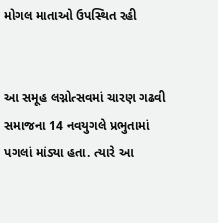મોગલ માતાઓ ઉપસ્થિત રહી


આ સમૂહ લગ્નોત્સવમાં ચારણ ગઢવી સમાજના 14 નવયુગલે પ્રભુતામાં પગલાં માંડ્યા હતા. ત્યારે આ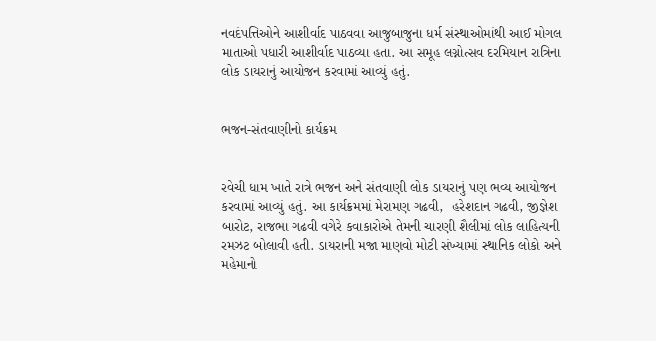નવદંપત્તિઓને આશીર્વાદ પાઠવવા આજુબાજુના ધર્મ સંસ્થાઓમાંથી આઈ મોગલ માતાઓ પધારી આશીર્વાદ પાઠવ્યા હતા. આ સમૂહ લગ્નોત્સવ દરમિયાન રાત્રિના લોક ડાયરાનું આયોજન કરવામાં આવ્યું હતું.


ભજન-સંતવાણીનો કાર્યક્રમ


રવેચી ધામ ખાતે રાત્રે ભજન અને સંતવાણી લોક ડાયરાનું પણ ભવ્ય આયોજન કરવામાં આવ્યું હતું. આ કાર્યક્રમમાં મેરામણ ગઢવી,  હરેશદાન ગઢવી, જીજ્ઞેશ બારોટ, રાજભા ગઢવી વગેરે કવાકારોએ તેમની ચારણી શૈલીમાં લોક લાહિત્યની રમઝટ બોલાવી હતી. ડાયરાની મજા માણવો મોટી સંખ્યામાં સ્થાનિક લોકો અને મહેમાનો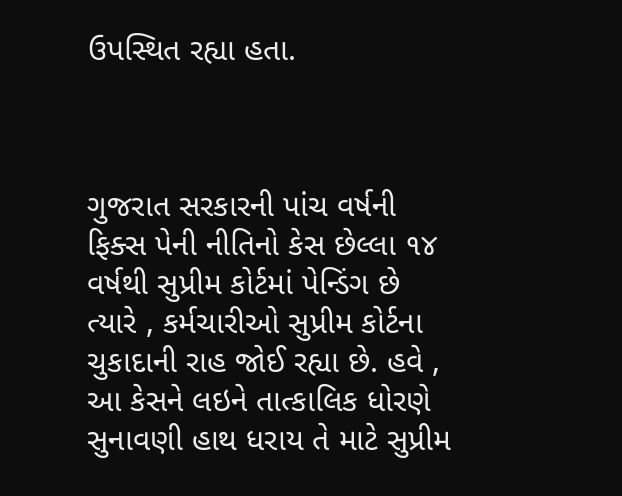ઉપસ્થિત રહ્યા હતા.



ગુજરાત સરકારની પાંચ વર્ષની ફિક્સ પેની નીતિનો કેસ છેલ્લા ૧૪ વર્ષથી સુપ્રીમ કોર્ટમાં પેન્ડિંગ છે ત્યારે , કર્મચારીઓ સુપ્રીમ કોર્ટના ચુકાદાની રાહ જોઈ રહ્યા છે. હવે , આ કેસને લઇને તાત્કાલિક ધોરણે સુનાવણી હાથ ધરાય તે માટે સુપ્રીમ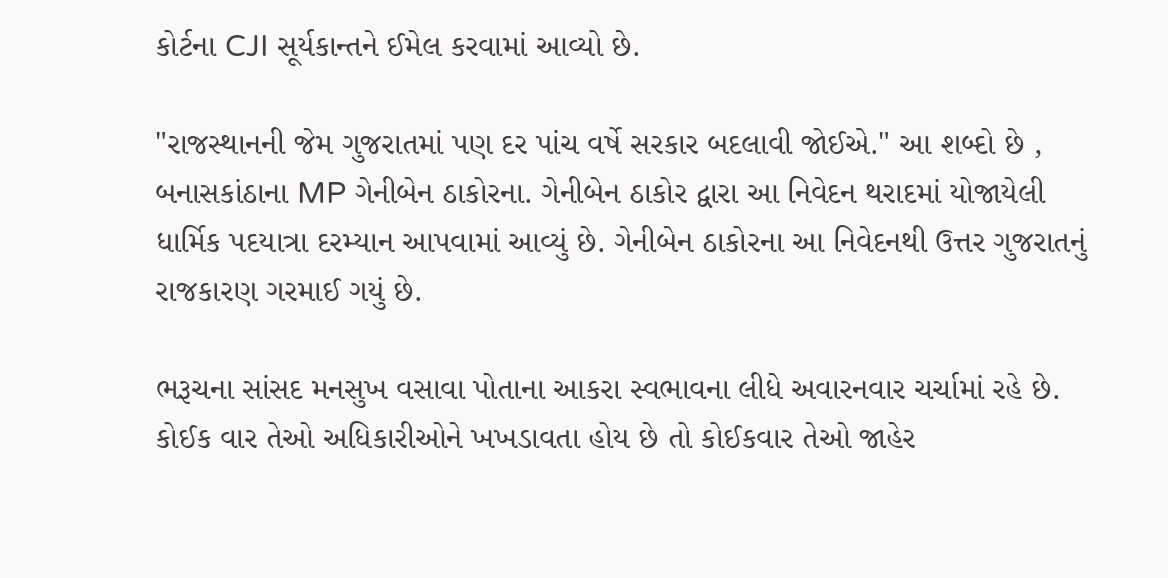કોર્ટના CJI સૂર્યકાન્તને ઈમેલ કરવામાં આવ્યો છે.

"રાજસ્થાનની જેમ ગુજરાતમાં પણ દર પાંચ વર્ષે સરકાર બદલાવી જોઈએ." આ શબ્દો છે , બનાસકાંઠાના MP ગેનીબેન ઠાકોરના. ગેનીબેન ઠાકોર દ્વારા આ નિવેદન થરાદમાં યોજાયેલી ધાર્મિક પદયાત્રા દરમ્યાન આપવામાં આવ્યું છે. ગેનીબેન ઠાકોરના આ નિવેદનથી ઉત્તર ગુજરાતનું રાજકારણ ગરમાઈ ગયું છે.

ભરૂચના સાંસદ મનસુખ વસાવા પોતાના આકરા સ્વભાવના લીધે અવારનવાર ચર્ચામાં રહે છે. કોઈક વાર તેઓ અધિકારીઓને ખખડાવતા હોય છે તો કોઈકવાર તેઓ જાહેર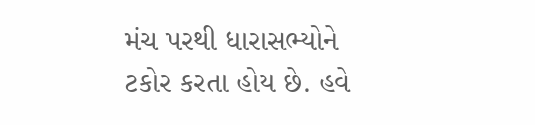મંચ પરથી ધારાસભ્યોને ટકોર કરતા હોય છે. હવે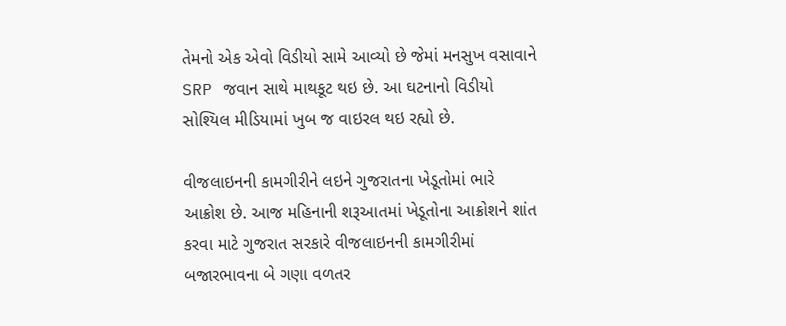તેમનો એક એવો વિડીયો સામે આવ્યો છે જેમાં મનસુખ વસાવાને SRP જવાન સાથે માથકૂટ થઇ છે. આ ઘટનાનો વિડીયો સોશ્યિલ મીડિયામાં ખુબ જ વાઇરલ થઇ રહ્યો છે.

વીજલાઇનની કામગીરીને લઇને ગુજરાતના ખેડૂતોમાં ભારે આક્રોશ છે. આજ મહિનાની શરૂઆતમાં ખેડૂતોના આક્રોશને શાંત કરવા માટે ગુજરાત સરકારે વીજલાઇનની કામગીરીમાં બજારભાવના બે ગણા વળતર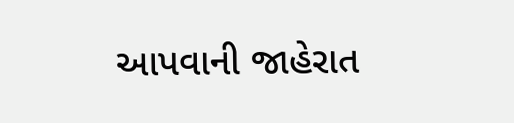આપવાની જાહેરાત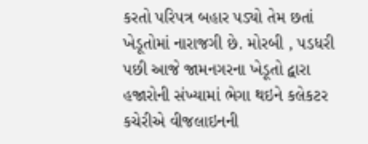કરતો પરિપત્ર બહાર પડ્યો તેમ છતાં ખેડૂતોમાં નારાજગી છે. મોરબી , પડધરી પછી આજે જામનગરના ખેડૂતો દ્વારા હજારોની સંખ્યામાં ભેગા થઇને કલેકટર કચેરીએ વીજલાઇનની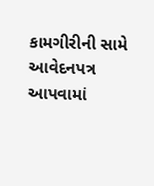કામગીરીની સામે આવેદનપત્ર આપવામાં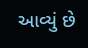આવ્યું છે